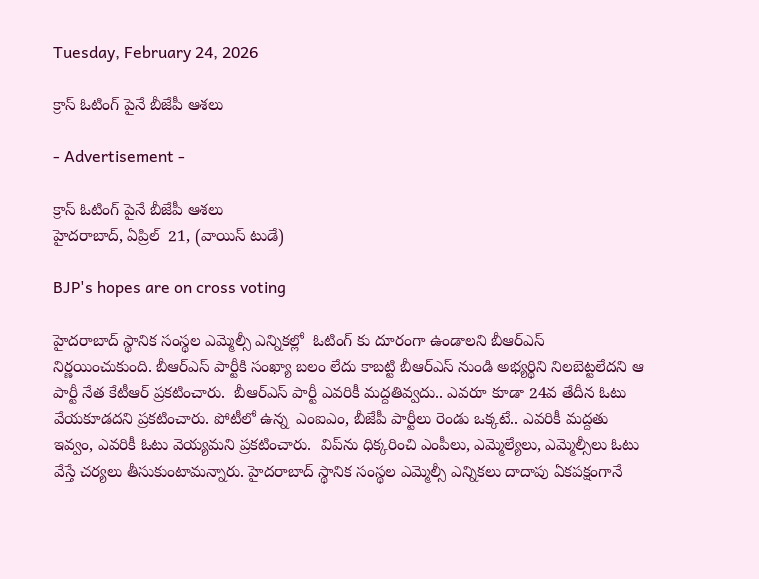Tuesday, February 24, 2026

క్రాస్ ఓటింగ్ పైనే బీజేపీ ఆశలు

- Advertisement -

క్రాస్ ఓటింగ్ పైనే బీజేపీ ఆశలు
హైదరాబాద్, ఏప్రిల్  21, (వాయిస్ టుడే)

BJP's hopes are on cross voting

హైదరాబాద్ స్థానిక సంస్థల ఎమ్మెల్సీ ఎన్నికల్లో  ఓటింగ్ కు దూరంగా ఉండాలని బీఆర్ఎస్ నిర్ణయించుకుంది. బీఆర్ఎస్ పార్టీకి సంఖ్యా బలం లేదు కాబట్టి బీఆర్ఎస్ నుండి అభ్యర్థిని నిలబెట్టలేదని ఆ  పార్టీ నేత కేటీఆర్ ప్రకటించారు.  బీఆర్ఎస్ పార్టీ ఎవరికీ మద్దతివ్వదు.. ఎవరూ కూడా 24వ తేదీన ఓటు వేయకూడదని ప్రకటించారు. పోటీలో ఉన్న  ఎంఐఎం, బీజేపీ పార్టీలు రెండు ఒక్కటే.. ఎవరికీ మద్దతు ఇవ్వం, ఎవరికీ ఓటు వెయ్యమని ప్రకటించారు.  విప్‌ను ధిక్కరించి ఎంపీలు, ఎమ్మెల్యేలు, ఎమ్మెల్సీలు ఓటు వేస్తే చర్యలు తీసుకుంటామన్నారు. హైదరాబాద్ స్థానిక సంస్థల ఎమ్మెల్సీ ఎన్నికలు దాదాపు ఏకపక్షంగానే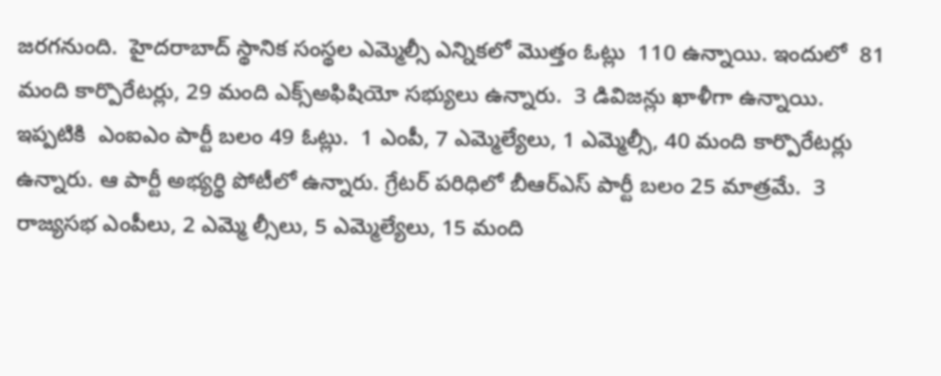జరగనుంది.  హైదరాబాద్ స్థానిక సంస్థల ఎమ్మెల్సీ ఎన్నికలో మొత్తం ఓట్లు  110 ఉన్నాయి. ఇందులో  81 మంది కార్పొరేటర్లు, 29 మంది ఎక్స్అఫిషియో సభ్యులు ఉన్నారు.  3 డివిజన్లు ఖాళీగా ఉన్నాయి. ఇప్పటికి  ఎంఐఎం పార్టీ బలం 49 ఓట్లు.  1 ఎంపీ, 7 ఎమ్మెల్యేలు, 1 ఎమ్మెల్సీ, 40 మంది కార్పొరేటర్లు ఉన్నారు. ఆ పార్టీ అభ్యర్థి పోటీలో ఉన్నారు. గ్రేటర్ పరిధిలో బీఆర్ఎస్ పార్టీ బలం 25 మాత్రమే.  3 రాజ్యసభ ఎంపీలు, 2 ఎమ్మె ల్సీలు, 5 ఎమ్మెల్యేలు, 15 మంది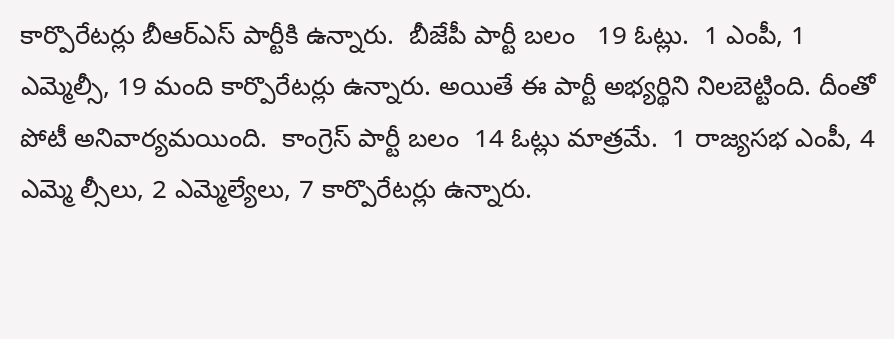కార్పొరేటర్లు బీఆర్ఎస్ పార్టీకి ఉన్నారు.  బీజేపీ పార్టీ బలం   19 ఓట్లు.  1 ఎంపీ, 1 ఎమ్మెల్సీ, 19 మంది కార్పొరేటర్లు ఉన్నారు. అయితే ఈ పార్టీ అభ్యర్థిని నిలబెట్టింది. దీంతో పోటీ అనివార్యమయింది.  కాంగ్రెస్ పార్టీ బలం  14 ఓట్లు మాత్రమే.  1 రాజ్యసభ ఎంపీ, 4 ఎమ్మె ల్సీలు, 2 ఎమ్మెల్యేలు, 7 కార్పొరేటర్లు ఉన్నారు.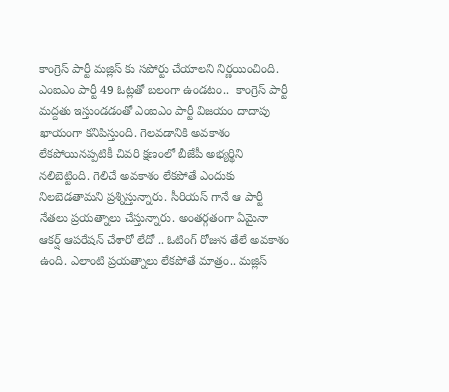కాంగ్రెస్ పార్టీ మజ్లిస్ కు సపోర్టు చేయాలని నిర్ణయించింది.  ఎంఐఎం పార్టీ 49 ఓట్లతో బలంగా ఉండటం..  కాంగ్రెస్ పార్టీ మద్దతు ఇస్తుండడంతో ఎంఐఎం పార్టీ విజయం దాదాపు ఖాయంగా కనిపిస్తుంది. గెలవడానికి అవకాశం లేకపోయినప్పటికీ చివరి క్షణంలో బీజేపీ అభ్యర్థిని నలిబెట్టింది. గెలిచే అవకాశం లేకపోతే ఎందుకు నిలబెడతామని ప్రశ్నిస్తున్నారు. సీరియస్ గానే ఆ పార్టీ నేతలు ప్రయత్నాలు చేస్తున్నారు. అంతర్గతంగా ఏమైనా ఆకర్ష్ ఆపరేషన్ చేశారో లేదో .. ఓటింగ్ రోజున తేలే అవకాశం ఉంది. ఎలాంటి ప్రయత్నాలు లేకపోతే మాత్రం.. మజ్లిస్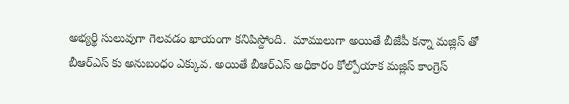అభ్యర్థి సులువుగా గెలవడం ఖాయంగా కనిపిస్దోంది.  మాములుగా అయితే బీజేపీ కన్నా మజ్లిస్ తో బీఆర్ఎస్ కు అనుబంధం ఎక్కువ. అయితే బీఆర్ఎస్ అధికారం కోల్పోయాక మజ్లిస్ కాంగ్రెస్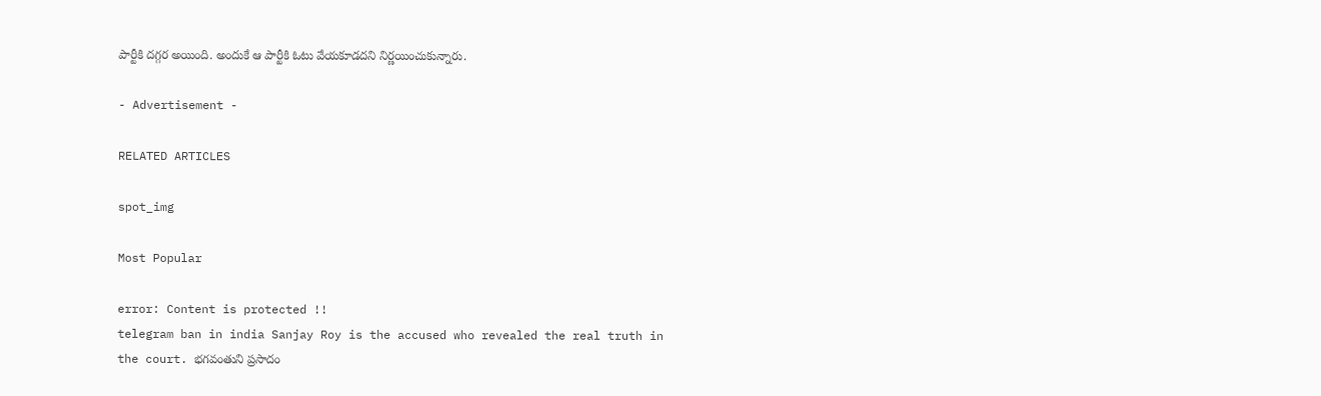పార్టీకి దగ్గర అయింది. అందుకే ఆ పార్టీకి ఓటు వేయకూడదని నిర్ణయించుకున్నారు.

- Advertisement -

RELATED ARTICLES

spot_img

Most Popular

error: Content is protected !!
telegram ban in india Sanjay Roy is the accused who revealed the real truth in the court. భగవంతుని ప్రసాదం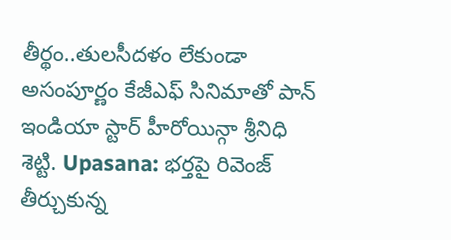తీర్థం..తులసీదళం లేకుండా అసంపూర్ణం కేజీఎఫ్ సినిమాతో పాన్ ఇండియా స్టార్ హీరోయిన్గా శ్రీనిధి శెట్టి. Upasana: భర్తపై రివెంజ్ తీర్చుకున్న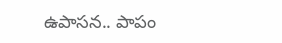ఉపాసన.. పాపం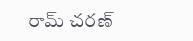రామ్ చరణ్